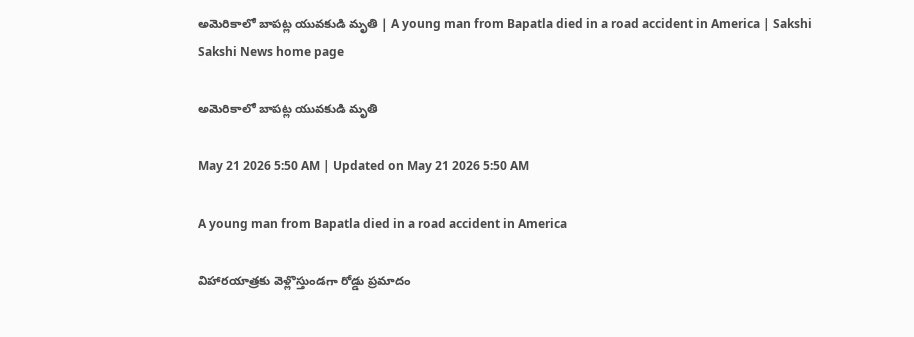అమెరికాలో బాపట్ల యువకుడి మృతి | A young man from Bapatla died in a road accident in America | Sakshi
Sakshi News home page

అమెరికాలో బాపట్ల యువకుడి మృతి

May 21 2026 5:50 AM | Updated on May 21 2026 5:50 AM

A young man from Bapatla died in a road accident in America

విహారయాత్రకు వెళ్లొస్తుండగా రోడ్డు ప్రమాదం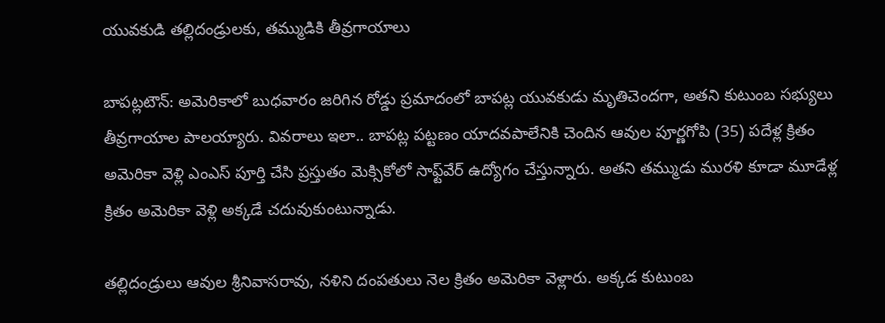యువకుడి తల్లిదండ్రులకు, తమ్ముడికి తీవ్రగాయాలు

బాపట్లటౌన్‌: అమెరికాలో బుధవారం జరిగిన రోడ్డు ప్రమాదంలో బాపట్ల యువకుడు మృతిచెందగా, అతని కుటుంబ సభ్యులు తీవ్రగాయాల పాలయ్యారు. వివరాలు ఇలా.. బాపట్ల పట్టణం యాదవపాలేనికి చెందిన ఆవుల పూర్ణగోపి (35) పదేళ్ల క్రితం అమెరికా వెళ్లి ఎంఎస్‌ పూర్తి చేసి ప్రస్తుతం మెక్సికోలో సాఫ్ట్‌వేర్‌ ఉద్యోగం చేస్తున్నారు. అతని తమ్ముడు మురళి కూడా మూడేళ్ల క్రితం అమెరికా వెళ్లి అక్కడే చదువుకుంటున్నాడు.

తల్లిదండ్రులు ఆవుల శ్రీనివాసరావు, నళిని దంపతులు నెల క్రితం అమెరికా వెళ్లారు. అక్కడ కుటుంబ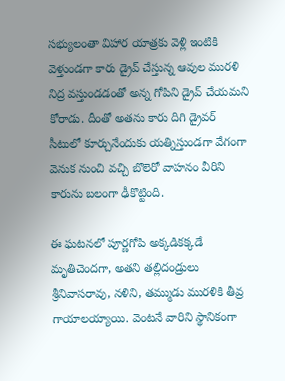సభ్యులంతా విహార యాత్రకు వెళ్లి ఇంటికి వెళ్తుండగా కారు డ్రైవ్‌ చేస్తున్న ఆవుల మురళి నిద్ర వస్తుండడంతో అన్న గోపిని డ్రైవ్‌ చేయమని కోరాడు. దీంతో అతను కారు దిగి డ్రైవర్‌ సీటులో కూర్చునేందుకు యత్నిస్తుండగా వేగంగా వెనుక నుంచి వచ్చి బొలెరో వాహనం వీరిని కారును బలంగా ఢీకొట్టింది.

ఈ ఘటనలో పూర్ణగోపి అక్కడికక్కడే మృతిచెందగా, అతని తల్లిదండ్రులు శ్రీనివాసరావు, నళిని, తమ్ముడు మురళికి తీవ్ర గాయాలయ్యాయి. వెంటనే వారిని స్థానికంగా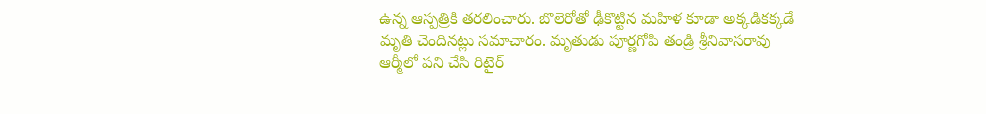ఉన్న ఆస్పత్రికి తరలించారు. బొలెరోతో ఢీకొట్టిన మహిళ కూడా అక్కడికక్కడే మృతి చెందినట్లు సమాచారం. మృతుడు పూర్ణగోపి తండ్రి శ్రీనివాసరావు ఆర్మీలో పని చేసి రిటైర్‌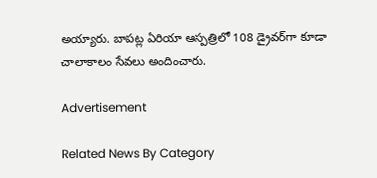అయ్యారు. బాపట్ల ఏరియా ఆస్పత్రిలో 108 డ్రైవర్‌గా కూడా చాలాకాలం సేవలు అందించారు.

Advertisement

Related News By Category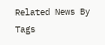Related News By Tags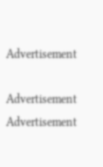Advertisement

Advertisement
Advertisement